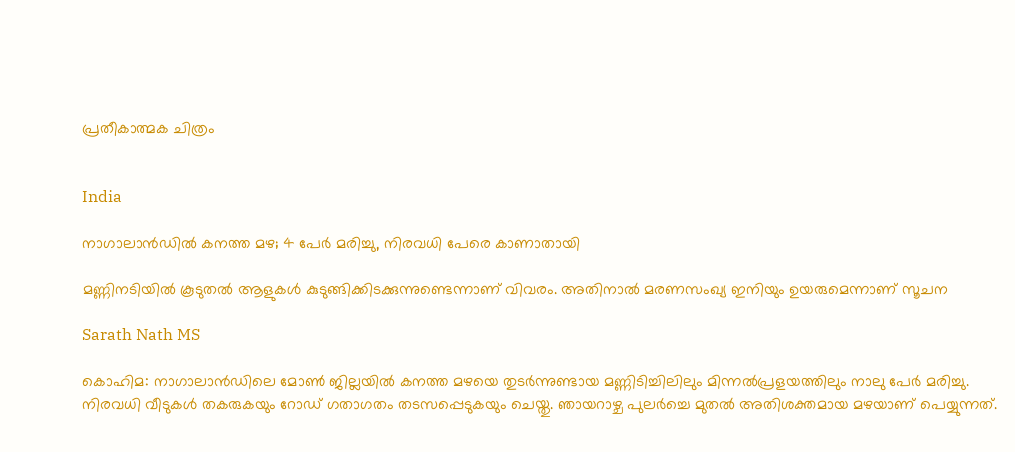പ്രതീകാത്മക ചിത്രം


India

നാഗാലാൻഡിൽ കനത്ത മഴ; 4 പേർ മരിച്ചു, നിരവധി പേരെ കാണാതായി

മണ്ണിനടിയിൽ കൂടുതൽ ആളുകൾ കുടുങ്ങിക്കിടക്കുന്നുണ്ടെന്നാണ് വിവരം. അതിനാൽ മരണസംഖ്യ ഇനിയും ഉയരുമെന്നാണ് സൂചന

Sarath Nath MS

കൊഹിമ: നാഗാലാൻഡിലെ മോൺ ജില്ലയിൽ കനത്ത മഴയെ തുടർന്നുണ്ടായ മണ്ണിടിച്ചിലിലും മിന്നൽപ്രളയത്തിലും നാലു പേർ മരിച്ചു. നിരവധി വീടുകൾ തകരുകയും റോഡ് ഗതാഗതം തടസപ്പെടുകയും ചെയ്തു. ഞായറാഴ്ച പുലർച്ചെ മുതൽ അതിശക്തമായ മഴയാണ് പെയ്യുന്നത്.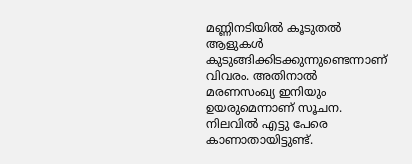മണ്ണിനടിയിൽ കൂടുതൽ ആളുകൾ കുടുങ്ങിക്കിടക്കുന്നുണ്ടെന്നാണ് വിവരം. അതിനാൽ മരണസംഖ്യ ഇനിയും ഉയരുമെന്നാണ് സൂചന. നിലവിൽ എട്ടു പേരെ കാണാതായിട്ടുണ്ട്.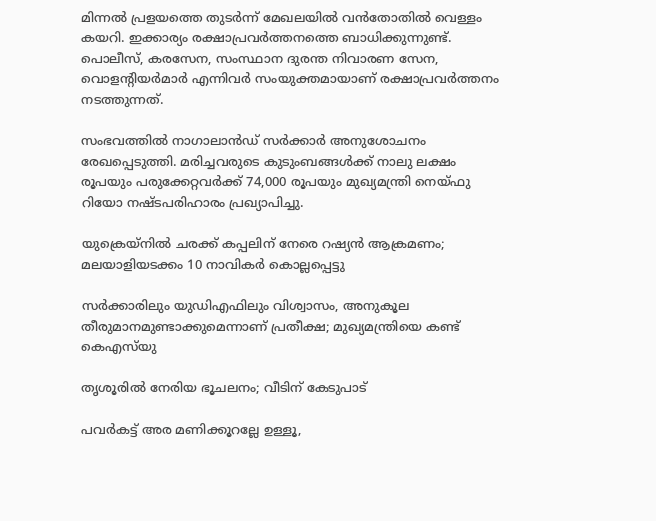മിന്നൽ പ്രളയത്തെ തുടർന്ന് മേഖലയിൽ വൻതോതിൽ വെള്ളം കയറി. ഇക്കാര്യം രക്ഷാപ്രവർത്തനത്തെ ബാധിക്കുന്നുണ്ട്. പൊലീസ്, കരസേന, സംസ്ഥാന ദുരന്ത നിവാരണ സേന, വൊളന്‍റിയർമാർ എന്നിവർ സംയുക്തമായാണ് രക്ഷാപ്രവർത്തനം നടത്തുന്നത്.

സംഭവത്തിൽ നാഗാലാൻഡ് സർക്കാർ അനുശോചനം രേഖപ്പെടുത്തി. മരിച്ചവരുടെ കുടുംബങ്ങൾക്ക് നാലു ലക്ഷം രൂപയും പരുക്കേറ്റവർക്ക് 74,000 രൂപയും മുഖ്യമന്ത്രി നെയ്ഫു റിയോ നഷ്ടപരിഹാരം പ്രഖ്യാപിച്ചു.

യുക്രെയ്നിൽ ചരക്ക് കപ്പലിന് നേരെ റഷ്യൻ ആക്രമണം; മലയാളിയടക്കം 10 നാവികർ കൊല്ലപ്പെട്ടു

സർക്കാരിലും യുഡിഎഫിലും വിശ്വാസം, അനുകൂല തീരുമാനമുണ്ടാക്കുമെന്നാണ് പ്രതീക്ഷ; മുഖ്യമന്ത്രിയെ കണ്ട് കെഎസ്‌യു

തൃശൂരിൽ നേരിയ ഭൂചലനം; വീടിന് കേടുപാട്

പവര്‍കട്ട് അര മണിക്കൂറല്ലേ ഉള്ളൂ,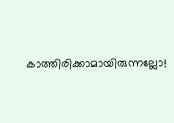കാത്തിരിക്കാമായിരുന്നല്ലോ!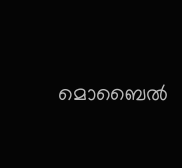മൊബൈല്‍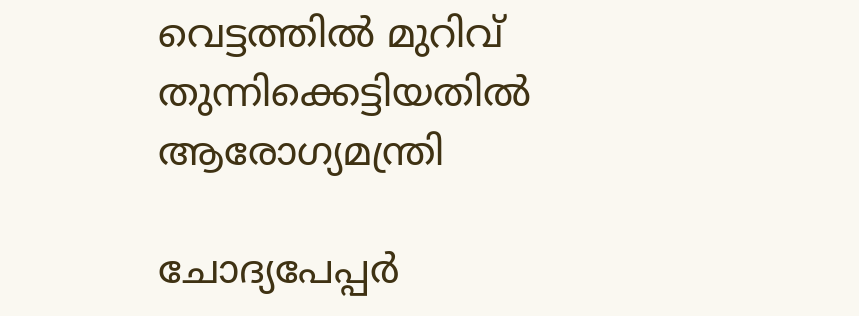വെട്ടത്തിൽ മുറിവ് തുന്നിക്കെട്ടിയതിൽ ആരോഗ്യമന്ത്രി

ചോദ്യപേപ്പര്‍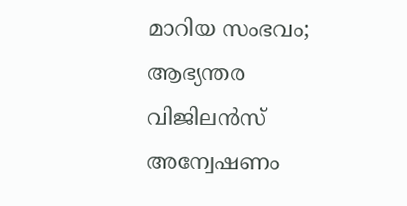മാറിയ സംഭവം; ആഭ്യന്തര വിജിലന്‍സ് അന്വേഷണം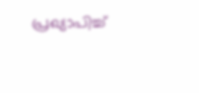പ്രഖ്യാപിച്ച്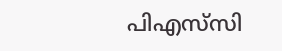പിഎസ്‌സി